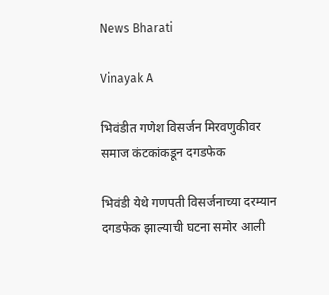News Bharati

Vinayak A

भिवंडीत गणेश विसर्जन मिरवणुकीवर समाज कंटकांकडून दगडफेक

भिवंडी येथे गणपती विसर्जनाच्या दरम्यान दगडफेक झाल्याची घटना समोर आली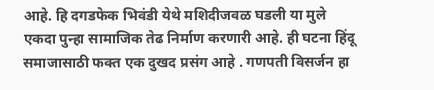आहे. हि दगडफेक भिवंडी येथे मशिदीजवळ घडली या मुले एकदा पुन्हा सामाजिक तेढ निर्माण करणारी आहे. ही घटना हिंदू समाजासाठी फक्त एक दुखद प्रसंग आहे . गणपती विसर्जन हा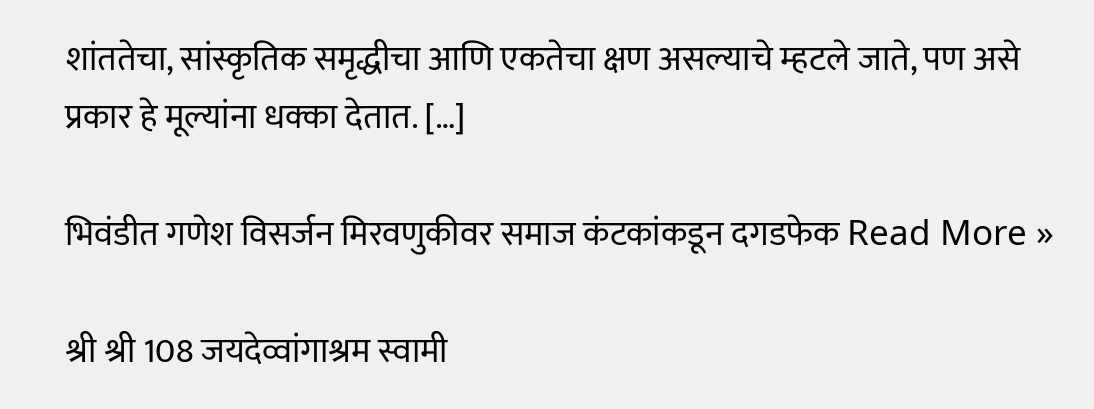शांततेचा, सांस्कृतिक समृद्धीचा आणि एकतेचा क्षण असल्याचे म्हटले जाते, पण असे प्रकार हे मूल्यांना धक्का देतात. […]

भिवंडीत गणेश विसर्जन मिरवणुकीवर समाज कंटकांकडून दगडफेक Read More »

श्री श्री 108 जयदेव्वांगाश्रम स्वामी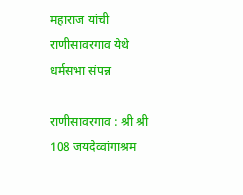महाराज यांची राणीसावरगाव येथे धर्मसभा संपन्न

राणीसावरगाव : श्री श्री 108 जयदेव्वांगाश्रम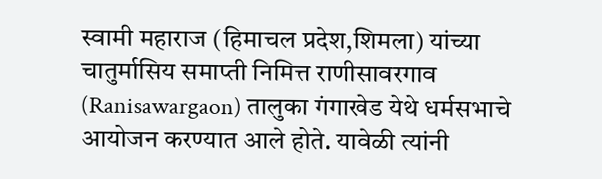स्वामी महाराज (हिमाचल प्रदेश,शिमला) यांच्या चातुर्मासिय समाप्ती निमित्त राणीसावरगाव (Ranisawargaon) तालुका गंगाखेड येथे धर्मसभाचे आयोजन करण्यात आले होते. यावेळी त्यांनी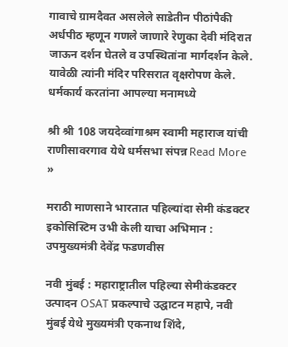गावाचे ग्रामदैवत असलेले साडेतीन पीठांपैकी अर्धपीठ म्हणून गणले जाणारे रेणुका देवी मंदिरात जाऊन दर्शन घेतले व उपस्थितांना मार्गदर्शन केले. यावेळी त्यांनी मंदिर परिसरात वृक्षरोपण केले. धर्मकार्य करतांना आपल्या मनामध्ये

श्री श्री 108 जयदेव्वांगाश्रम स्वामी महाराज यांची राणीसावरगाव येथे धर्मसभा संपन्न Read More »

मराठी माणसाने भारतात पहिल्यांदा सेमी कंडक्टर इकोसिस्टिम उभी केली याचा अभिमान : उपमुख्यमंत्री देवेंद्र फडणवीस

नवी मुंबई : महाराष्ट्रातील पहिल्या सेमीकंडक्टर उत्पादन OSAT प्रकल्पाचे उद्घाटन महापे, नवी मुंबई येथे मुख्यमंत्री एकनाथ शिंदे,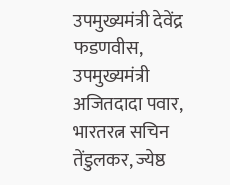उपमुख्यमंत्री देवेंद्र फडणवीस, उपमुख्यमंत्री अजितदादा पवार, भारतरत्न सचिन तेंडुलकर, ज्येष्ठ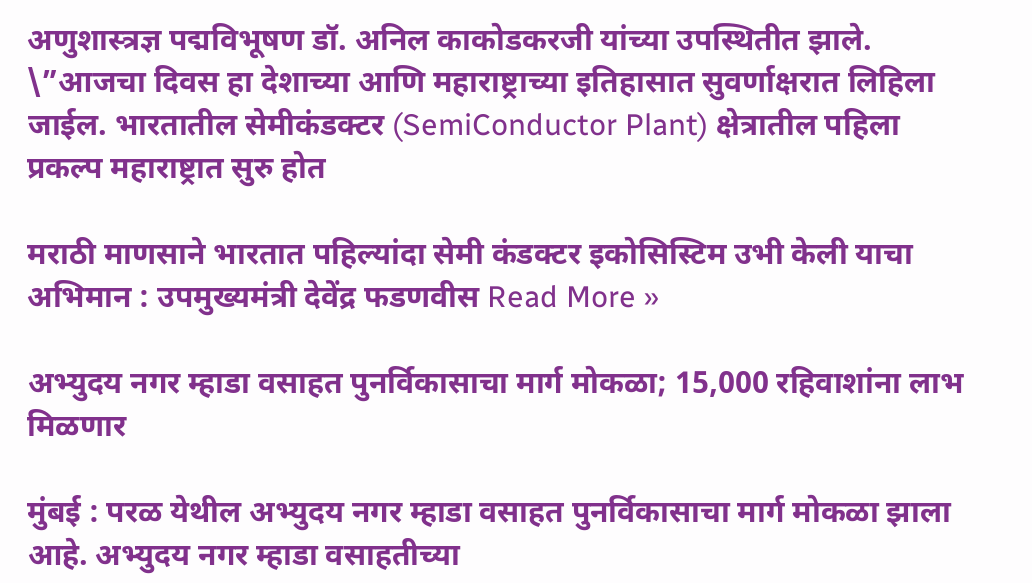अणुशास्त्रज्ञ पद्मविभूषण डॉ. अनिल काकोडकरजी यांच्या उपस्थितीत झाले. \”आजचा दिवस हा देशाच्या आणि महाराष्ट्राच्या इतिहासात सुवर्णाक्षरात लिहिला जाईल. भारतातील सेमीकंडक्टर (SemiConductor Plant) क्षेत्रातील पहिला प्रकल्प महाराष्ट्रात सुरु होत

मराठी माणसाने भारतात पहिल्यांदा सेमी कंडक्टर इकोसिस्टिम उभी केली याचा अभिमान : उपमुख्यमंत्री देवेंद्र फडणवीस Read More »

अभ्युदय नगर म्हाडा वसाहत पुनर्विकासाचा मार्ग मोकळा; 15,000 रहिवाशांना लाभ मिळणार

मुंबई : परळ येथील अभ्युदय नगर म्हाडा वसाहत पुनर्विकासाचा मार्ग मोकळा झाला आहे. अभ्युदय नगर म्हाडा वसाहतीच्या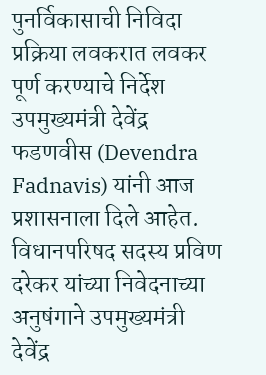पुनर्विकासाची निविदा प्रक्रिया लवकरात लवकर पूर्ण करण्याचे निर्देश उपमुख्यमंत्री देवेंद्र फडणवीस (Devendra Fadnavis) यांनी आज प्रशासनाला दिले आहेत. विधानपरिषद सदस्य प्रविण दरेकर यांच्या निवेदनाच्या अनुषंगाने उपमुख्यमंत्री देवेंद्र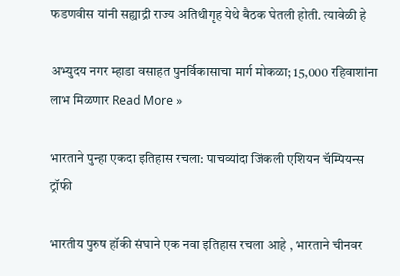फडणवीस यांनी सह्याद्री राज्य अतिथीगृह येथे बैठक घेतली होती. त्यावेळी हे

अभ्युदय नगर म्हाडा वसाहत पुनर्विकासाचा मार्ग मोकळा; 15,000 रहिवाशांना लाभ मिळणार Read More »

भारताने पुन्हा एकदा इतिहास रचला: पाचव्यांदा जिंकली एशियन चॅम्पियन्स ट्रॉफी

भारतीय पुरुष हॉकी संघाने एक नवा इतिहास रचला आहे , भारताने चीनवर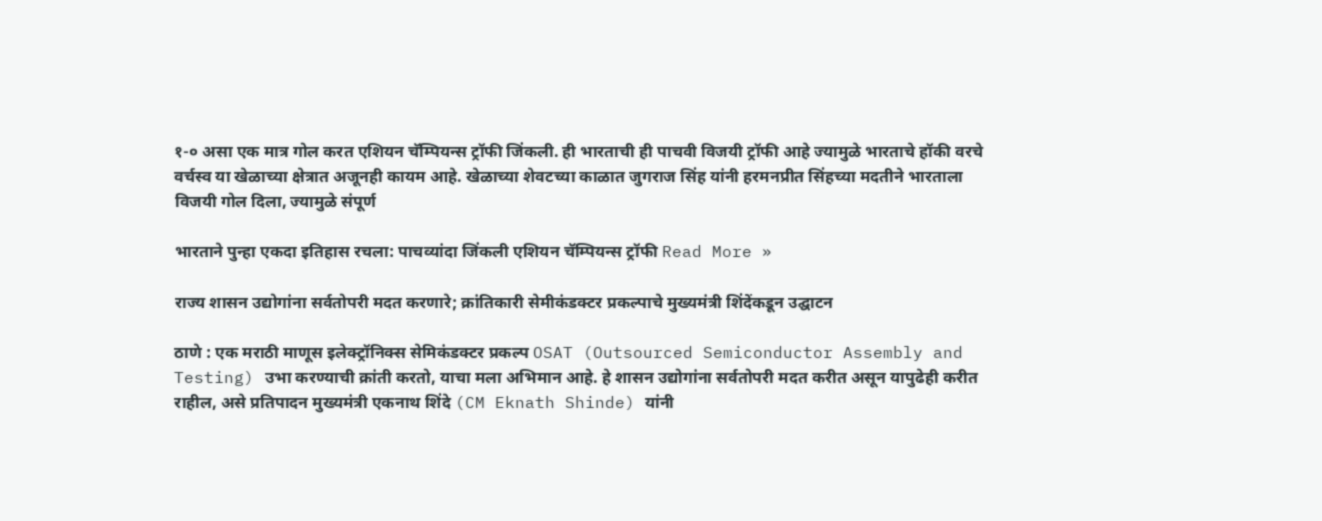१-० असा एक मात्र गोल करत एशियन चॅम्पियन्स ट्रॉफी जिंकली. ही भारताची ही पाचवी विजयी ट्रॉफी आहे ज्यामुळे भारताचे हॉकी वरचे वर्चस्व या खेळाच्या क्षेत्रात अजूनही कायम आहे. खेळाच्या शेवटच्या काळात जुगराज सिंह यांनी हरमनप्रीत सिंहच्या मदतीने भारताला विजयी गोल दिला, ज्यामुळे संपूर्ण

भारताने पुन्हा एकदा इतिहास रचला: पाचव्यांदा जिंकली एशियन चॅम्पियन्स ट्रॉफी Read More »

राज्य शासन उद्योगांना सर्वतोपरी मदत करणारे; क्रांतिकारी सेमीकंडक्टर प्रकल्पाचे मुख्यमंत्री शिंदेंकडून उद्घाटन

ठाणे : एक मराठी माणूस इलेक्ट्रॉनिक्स सेमिकंडक्टर प्रकल्प OSAT (Outsourced Semiconductor Assembly and Testing) उभा करण्याची क्रांती करतो, याचा मला अभिमान आहे. हे शासन उद्योगांना सर्वतोपरी मदत करीत असून यापुढेही करीत राहील, असे प्रतिपादन मुख्यमंत्री एकनाथ शिंदे (CM Eknath Shinde) यांनी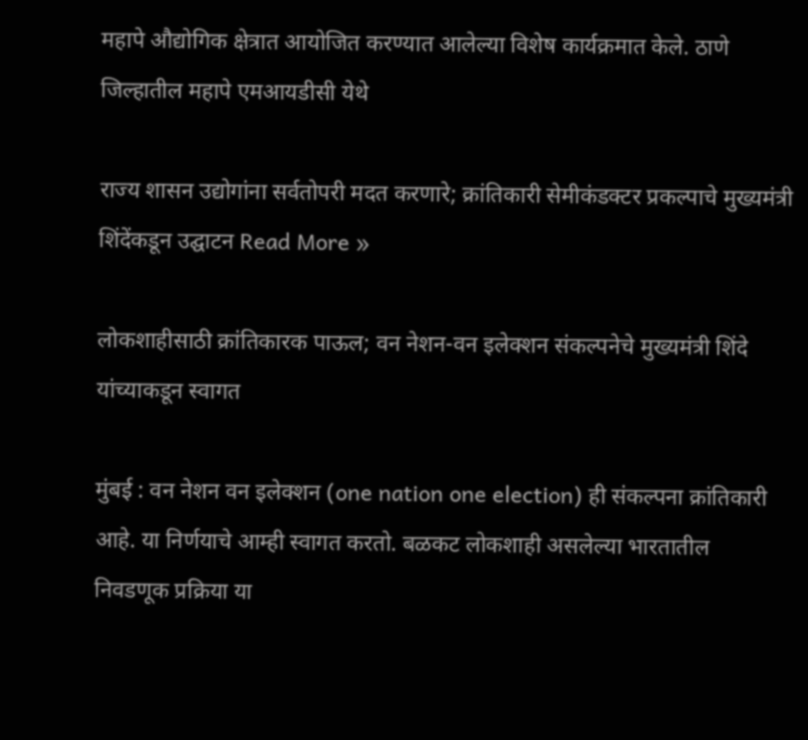महापे औद्योगिक क्षेत्रात आयोजित करण्यात आलेल्या विशेष कार्यक्रमात केले. ठाणे जिल्हातील महापे एमआयडीसी येथे

राज्य शासन उद्योगांना सर्वतोपरी मदत करणारे; क्रांतिकारी सेमीकंडक्टर प्रकल्पाचे मुख्यमंत्री शिंदेंकडून उद्घाटन Read More »

लोकशाहीसाठी क्रांतिकारक पाऊल; वन नेशन-वन इलेक्शन संकल्पनेचे मुख्यमंत्री शिंदे यांच्याकडून स्वागत

मुंबई : वन नेशन वन इलेक्शन (one nation one election) ही संकल्पना क्रांतिकारी आहे. या निर्णयाचे आम्ही स्वागत करतो. बळकट लोकशाही असलेल्या भारतातील निवडणूक प्रक्रिया या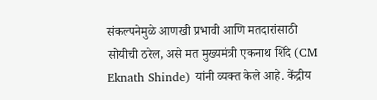संकल्पनेमुळे आणखी प्रभावी आणि मतदारांसाठी सोयीची ठरेल, असे मत मुख्यमंत्री एकनाथ शिंदे (CM Eknath Shinde) यांनी व्यक्त केले आहे. केंद्रीय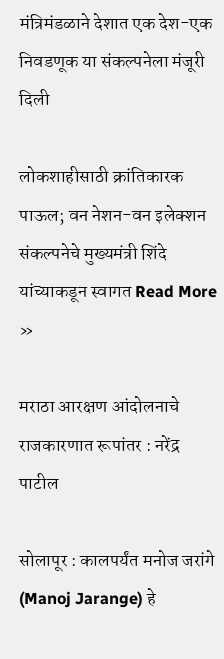मंत्रिमंडळाने देशात एक देश-एक निवडणूक या संकल्पनेला मंजूरी दिली

लोकशाहीसाठी क्रांतिकारक पाऊल; वन नेशन-वन इलेक्शन संकल्पनेचे मुख्यमंत्री शिंदे यांच्याकडून स्वागत Read More »

मराठा आरक्षण आंदोलनाचे राजकारणात रूपांतर : नरेंद्र पाटील

सोलापूर : कालपर्यंत मनोज जरांगे (Manoj Jarange) हे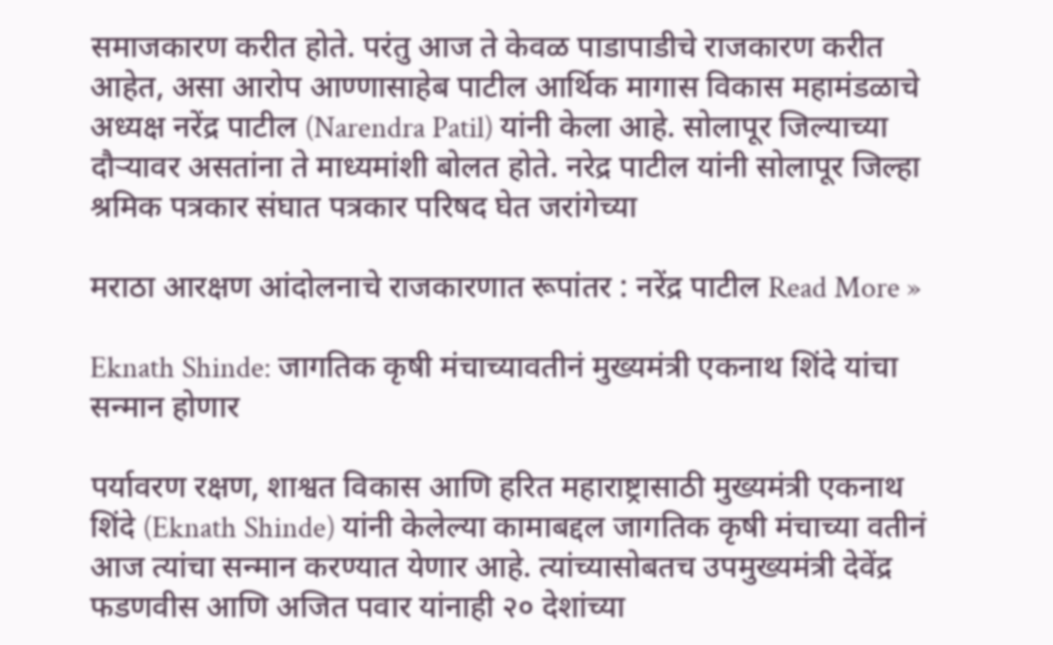समाजकारण करीत होते. परंतु आज ते केवळ पाडापाडीचे राजकारण करीत आहेत, असा आरोप आण्णासाहेब पाटील आर्थिक मागास विकास महामंडळाचे अध्यक्ष नरेंद्र पाटील (Narendra Patil) यांनी केला आहे. सोलापूर जिल्याच्या दौऱ्यावर असतांना ते माध्यमांशी बोलत होते. नरेद्र पाटील यांनी सोलापूर जिल्हा श्रमिक पत्रकार संघात पत्रकार परिषद घेत जरांगेच्या

मराठा आरक्षण आंदोलनाचे राजकारणात रूपांतर : नरेंद्र पाटील Read More »

Eknath Shinde: जागतिक कृषी मंचाच्यावतीनं मुख्यमंत्री एकनाथ शिंदे यांचा सन्मान होणार

पर्यावरण रक्षण, शाश्वत विकास आणि हरित महाराष्ट्रासाठी मुख्यमंत्री एकनाथ शिंदे (Eknath Shinde) यांनी केलेल्या कामाबद्दल जागतिक कृषी मंचाच्या वतीनं आज त्यांचा सन्मान करण्यात येणार आहे. त्यांच्यासोबतच उपमुख्यमंत्री देवेंद्र फडणवीस आणि अजित पवार यांनाही २० देशांच्या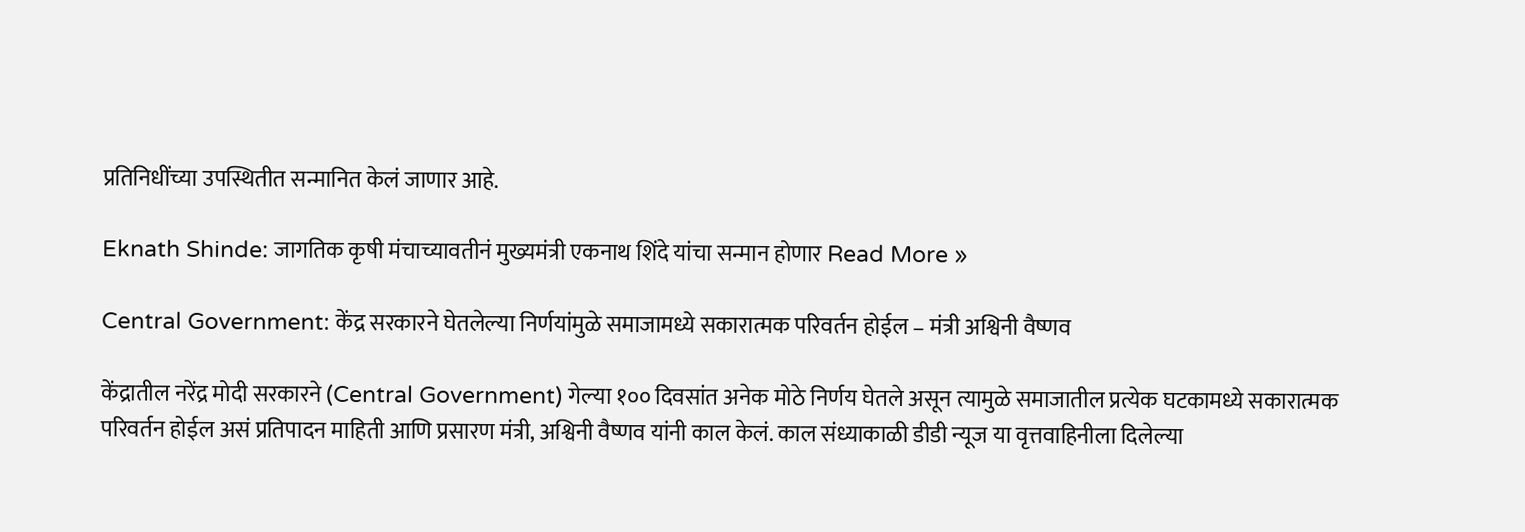प्रतिनिधींच्या उपस्थितीत सन्मानित केलं जाणार आहे.

Eknath Shinde: जागतिक कृषी मंचाच्यावतीनं मुख्यमंत्री एकनाथ शिंदे यांचा सन्मान होणार Read More »

Central Government: केंद्र सरकारने घेतलेल्या निर्णयांमुळे समाजामध्ये सकारात्मक परिवर्तन होईल – मंत्री अश्विनी वैष्णव

केंद्रातील नरेंद्र मोदी सरकारने (Central Government) गेल्या १०० दिवसांत अनेक मोठे निर्णय घेतले असून त्यामुळे समाजातील प्रत्येक घटकामध्ये सकारात्मक परिवर्तन होईल असं प्रतिपादन माहिती आणि प्रसारण मंत्री, अश्विनी वैष्णव यांनी काल केलं. काल संध्याकाळी डीडी न्यूज या वृत्तवाहिनीला दिलेल्या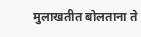मुलाखतीत बोलताना ते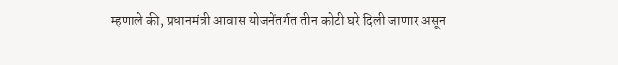म्हणाले की, प्रधानमंत्री आवास योजनेंतर्गत तीन कोटी घरे दिली जाणार असून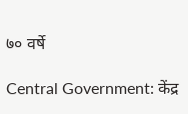७० वर्षे

Central Government: केंद्र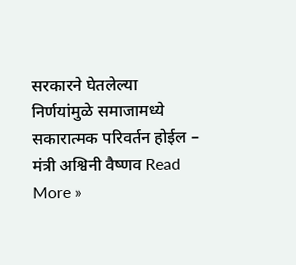सरकारने घेतलेल्या निर्णयांमुळे समाजामध्ये सकारात्मक परिवर्तन होईल – मंत्री अश्विनी वैष्णव Read More »